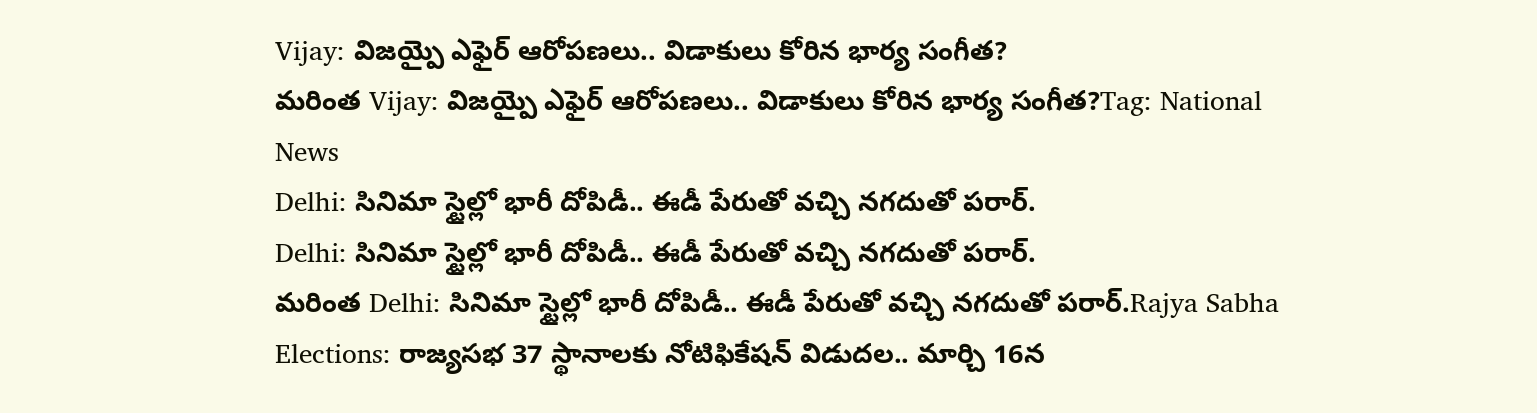Vijay: విజయ్పై ఎఫైర్ ఆరోపణలు.. విడాకులు కోరిన భార్య సంగీత?
మరింత Vijay: విజయ్పై ఎఫైర్ ఆరోపణలు.. విడాకులు కోరిన భార్య సంగీత?Tag: National News
Delhi: సినిమా స్టైల్లో భారీ దోపిడీ.. ఈడీ పేరుతో వచ్చి నగదుతో పరార్.
Delhi: సినిమా స్టైల్లో భారీ దోపిడీ.. ఈడీ పేరుతో వచ్చి నగదుతో పరార్.
మరింత Delhi: సినిమా స్టైల్లో భారీ దోపిడీ.. ఈడీ పేరుతో వచ్చి నగదుతో పరార్.Rajya Sabha Elections: రాజ్యసభ 37 స్థానాలకు నోటిఫికేషన్ విడుదల.. మార్చి 16న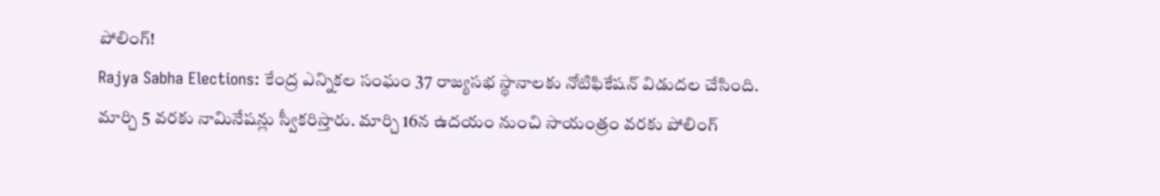పోలింగ్!
Rajya Sabha Elections: కేంద్ర ఎన్నికల సంఘం 37 రాజ్యసభ స్థానాలకు నోటిఫికేషన్ విడుదల చేసింది. మార్చి 5 వరకు నామినేషన్లు స్వీకరిస్తారు. మార్చి 16న ఉదయం నుంచి సాయంత్రం వరకు పోలింగ్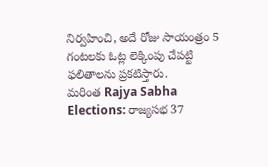నిర్వహించి, అదే రోజు సాయంత్రం 5 గంటలకు ఓట్ల లెక్కింపు చేపట్టి ఫలితాలను ప్రకటిస్తారు.
మరింత Rajya Sabha Elections: రాజ్యసభ 37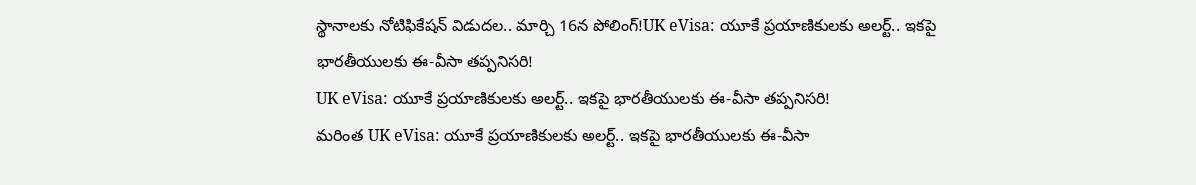స్థానాలకు నోటిఫికేషన్ విడుదల.. మార్చి 16న పోలింగ్!UK eVisa: యూకే ప్రయాణికులకు అలర్ట్.. ఇకపై భారతీయులకు ఈ-వీసా తప్పనిసరి!
UK eVisa: యూకే ప్రయాణికులకు అలర్ట్.. ఇకపై భారతీయులకు ఈ-వీసా తప్పనిసరి!
మరింత UK eVisa: యూకే ప్రయాణికులకు అలర్ట్.. ఇకపై భారతీయులకు ఈ-వీసా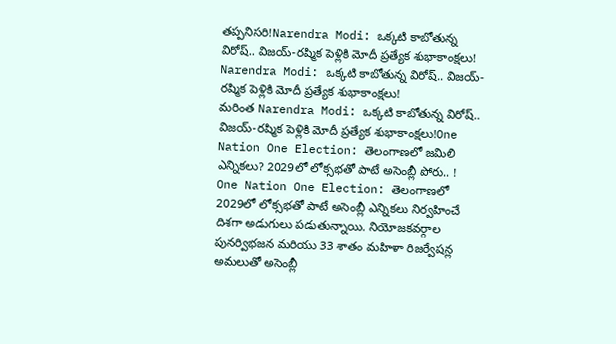తప్పనిసరి!Narendra Modi: ఒక్కటి కాబోతున్న విరోష్.. విజయ్-రష్మిక పెళ్లికి మోదీ ప్రత్యేక శుభాకాంక్షలు!
Narendra Modi: ఒక్కటి కాబోతున్న విరోష్.. విజయ్-రష్మిక పెళ్లికి మోదీ ప్రత్యేక శుభాకాంక్షలు!
మరింత Narendra Modi: ఒక్కటి కాబోతున్న విరోష్.. విజయ్-రష్మిక పెళ్లికి మోదీ ప్రత్యేక శుభాకాంక్షలు!One Nation One Election: తెలంగాణలో జమిలి ఎన్నికలు? 2029లో లోక్సభతో పాటే అసెంబ్లీ పోరు.. !
One Nation One Election: తెలంగాణలో 2029లో లోక్సభతో పాటే అసెంబ్లీ ఎన్నికలు నిర్వహించే దిశగా అడుగులు పడుతున్నాయి. నియోజకవర్గాల పునర్విభజన మరియు 33 శాతం మహిళా రిజర్వేషన్ల అమలుతో అసెంబ్లీ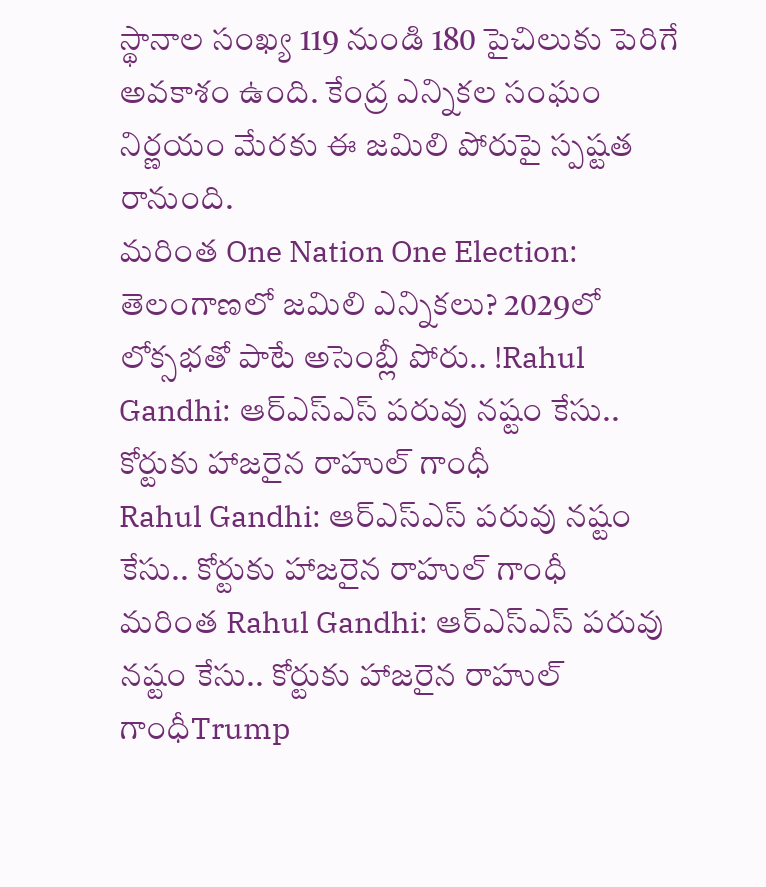స్థానాల సంఖ్య 119 నుండి 180 పైచిలుకు పెరిగే అవకాశం ఉంది. కేంద్ర ఎన్నికల సంఘం నిర్ణయం మేరకు ఈ జమిలి పోరుపై స్పష్టత రానుంది.
మరింత One Nation One Election: తెలంగాణలో జమిలి ఎన్నికలు? 2029లో లోక్సభతో పాటే అసెంబ్లీ పోరు.. !Rahul Gandhi: ఆర్ఎస్ఎస్ పరువు నష్టం కేసు.. కోర్టుకు హాజరైన రాహుల్ గాంధీ
Rahul Gandhi: ఆర్ఎస్ఎస్ పరువు నష్టం కేసు.. కోర్టుకు హాజరైన రాహుల్ గాంధీ
మరింత Rahul Gandhi: ఆర్ఎస్ఎస్ పరువు నష్టం కేసు.. కోర్టుకు హాజరైన రాహుల్ గాంధీTrump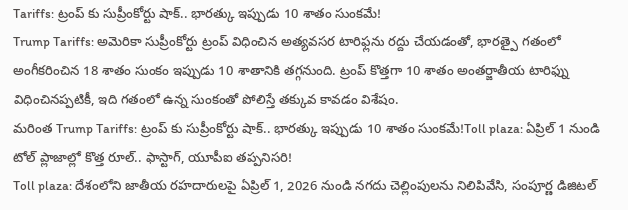Tariffs: ట్రంప్ కు సుప్రీంకోర్టు షాక్.. భారత్కు ఇప్పుడు 10 శాతం సుంకమే!
Trump Tariffs: అమెరికా సుప్రీంకోర్టు ట్రంప్ విధించిన అత్యవసర టారిఫ్లను రద్దు చేయడంతో, భారత్పై గతంలో అంగీకరించిన 18 శాతం సుంకం ఇప్పుడు 10 శాతానికి తగ్గనుంది. ట్రంప్ కొత్తగా 10 శాతం అంతర్జాతీయ టారిఫ్ను విధించినప్పటికీ, ఇది గతంలో ఉన్న సుంకంతో పోలిస్తే తక్కువ కావడం విశేషం.
మరింత Trump Tariffs: ట్రంప్ కు సుప్రీంకోర్టు షాక్.. భారత్కు ఇప్పుడు 10 శాతం సుంకమే!Toll plaza: ఏప్రిల్ 1 నుండి టోల్ ప్లాజాల్లో కొత్త రూల్.. ఫాస్టాగ్, యూపీఐ తప్పనిసరి!
Toll plaza: దేశంలోని జాతీయ రహదారులపై ఏప్రిల్ 1, 2026 నుండి నగదు చెల్లింపులను నిలిపివేసి, సంపూర్ణ డిజిటల్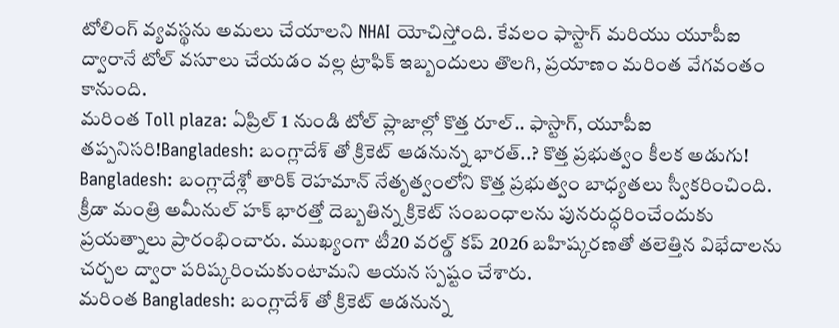టోలింగ్ వ్యవస్థను అమలు చేయాలని NHAI యోచిస్తోంది. కేవలం ఫాస్టాగ్ మరియు యూపీఐ ద్వారానే టోల్ వసూలు చేయడం వల్ల ట్రాఫిక్ ఇబ్బందులు తొలగి, ప్రయాణం మరింత వేగవంతం కానుంది.
మరింత Toll plaza: ఏప్రిల్ 1 నుండి టోల్ ప్లాజాల్లో కొత్త రూల్.. ఫాస్టాగ్, యూపీఐ తప్పనిసరి!Bangladesh: బంగ్లాదేశ్ తో క్రికెట్ ఆడనున్న భారత్..? కొత్త ప్రభుత్వం కీలక అడుగు!
Bangladesh: బంగ్లాదేశ్లో తారిక్ రెహమాన్ నేతృత్వంలోని కొత్త ప్రభుత్వం బాధ్యతలు స్వీకరించింది. క్రీడా మంత్రి అమీనుల్ హక్ భారత్తో దెబ్బతిన్న క్రికెట్ సంబంధాలను పునరుద్ధరించేందుకు ప్రయత్నాలు ప్రారంభించారు. ముఖ్యంగా టీ20 వరల్డ్ కప్ 2026 బహిష్కరణతో తలెత్తిన విభేదాలను చర్చల ద్వారా పరిష్కరించుకుంటామని ఆయన స్పష్టం చేశారు.
మరింత Bangladesh: బంగ్లాదేశ్ తో క్రికెట్ ఆడనున్న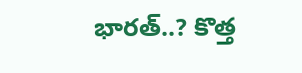భారత్..? కొత్త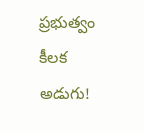ప్రభుత్వం కీలక అడుగు!